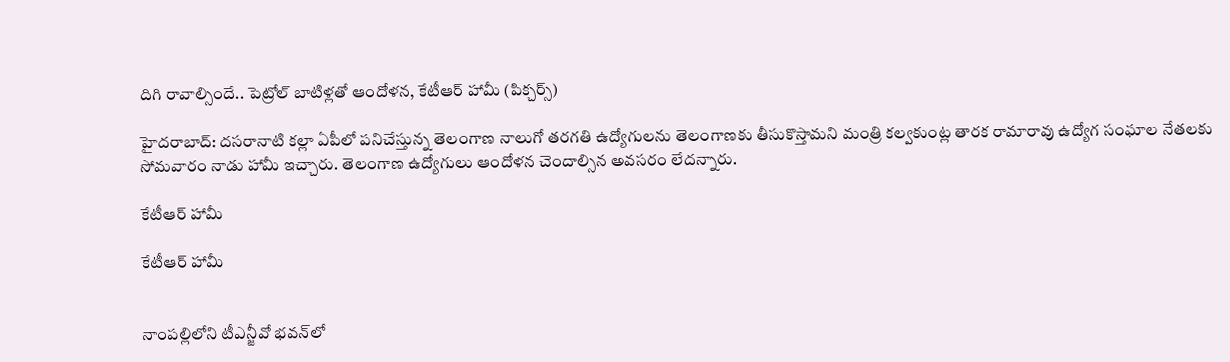దిగి రావాల్సిందే.. పెట్రోల్ బాటిళ్లతో ఆందోళన, కేటీఆర్ హామీ (పిక్చర్స్)

హైదరాబాద్: దసరానాటి కల్లా ఏపీలో పనిచేస్తున్న తెలంగాణ నాలుగో తరగతి ఉద్యోగులను తెలంగాణకు తీసుకొస్తామని మంత్రి కల్వకుంట్ల తారక రామారావు ఉద్యోగ సంఘాల నేతలకు సోమవారం నాడు హామీ ఇచ్చారు. తెలంగాణ ఉద్యోగులు ఆందోళన చెందాల్సిన అవసరం లేదన్నారు.

కేటీఆర్ హామీ

కేటీఆర్ హామీ


నాంపల్లిలోని టీఎన్జీవో భవన్‌లో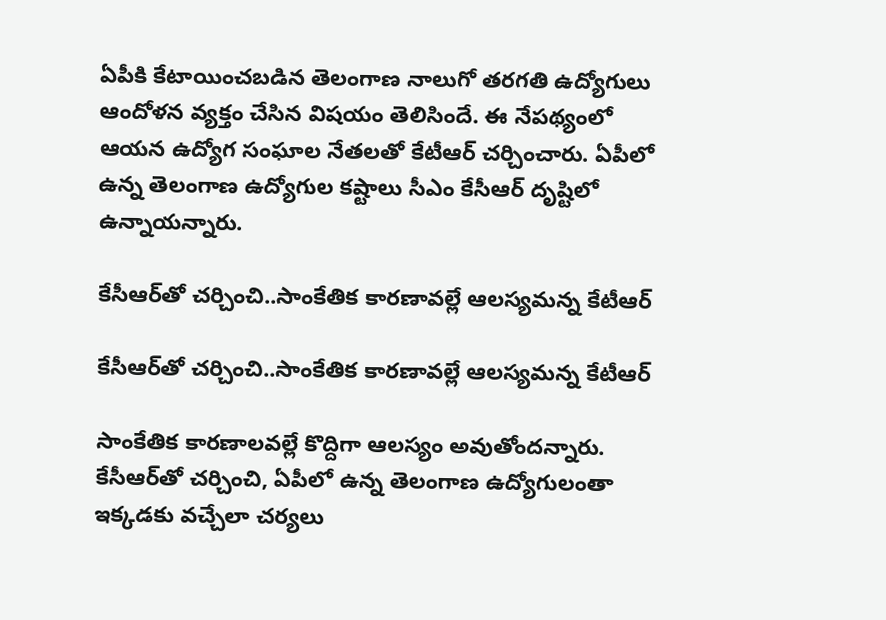ఏపీకి కేటాయించబడిన తెలంగాణ నాలుగో తరగతి ఉద్యోగులు ఆందోళన వ్యక్తం చేసిన విషయం తెలిసిందే. ఈ నేపథ్యంలో ఆయన ఉద్యోగ సంఘాల నేతలతో కేటీఆర్ చర్చించారు. ఏపీలో ఉన్న తెలంగాణ ఉద్యోగుల కష్టాలు సీఎం కేసీఆర్ దృష్టిలో ఉన్నాయన్నారు.

కేసీఆర్‌తో చర్చించి..సాంకేతిక కారణావల్లే ఆలస్యమన్న కేటీఆర్

కేసీఆర్‌తో చర్చించి..సాంకేతిక కారణావల్లే ఆలస్యమన్న కేటీఆర్

సాంకేతిక కారణాలవల్లే కొద్దిగా ఆలస్యం అవుతోందన్నారు. కేసీఆర్‌తో చర్చించి, ఏపీలో ఉన్న తెలంగాణ ఉద్యోగులంతా ఇక్కడకు వచ్చేలా చర్యలు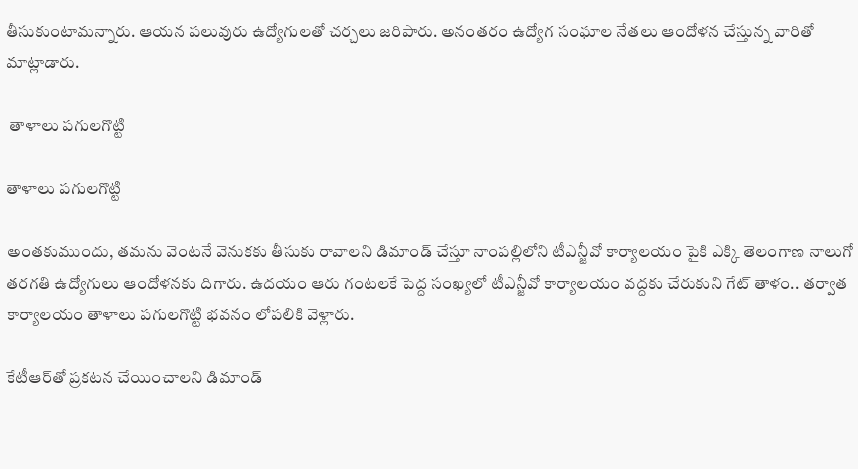తీసుకుంటామన్నారు. ఆయన పలువురు ఉద్యోగులతో చర్చలు జరిపారు. అనంతరం ఉద్యోగ సంఘాల నేతలు ఆందోళన చేస్తున్న వారితో మాట్లాడారు.

 తాళాలు పగులగొట్టి

తాళాలు పగులగొట్టి

అంతకుముందు, తమను వెంటనే వెనుకకు తీసుకు రావాలని డిమాండ్ చేస్తూ నాంపల్లిలోని టీఎన్జీవో కార్యాలయం పైకి ఎక్కి తెలంగాణ నాలుగో తరగతి ఉద్యోగులు ఆందోళనకు దిగారు. ఉదయం ఆరు గంటలకే పెద్ద సంఖ్యలో టీఎన్జీవో కార్యాలయం వద్దకు చేరుకుని గేట్ తాళం.. తర్వాత కార్యాలయం తాళాలు పగులగొట్టి భవనం లోపలికి వెళ్లారు.

కేటీఆర్‌తో ప్రకటన చేయించాలని డిమాండ్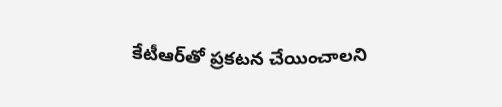కేటీఆర్‌తో ప్రకటన చేయించాలని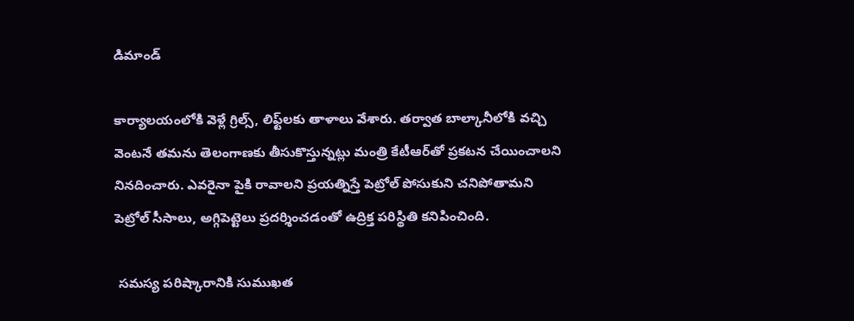డిమాండ్

కార్యాలయంలోకి వెళ్లే గ్రిల్స్, లిఫ్ట్‌లకు తాళాలు వేశారు. తర్వాత బాల్కానీలోకి వచ్చి వెంటనే తమను తెలంగాణకు తీసుకొస్తున్నట్లు మంత్రి కేటీఆర్‌తో ప్రకటన చేయించాలని నినదించారు. ఎవరైనా పైకి రావాలని ప్రయత్నిస్తే పెట్రోల్ పోసుకుని చనిపోతామని పెట్రోల్ సీసాలు, అగ్గిపెట్టెలు ప్రదర్శించడంతో ఉద్రిక్త పరిస్థితి కనిపించింది.

 సమస్య పరిష్కారానికి సుముఖత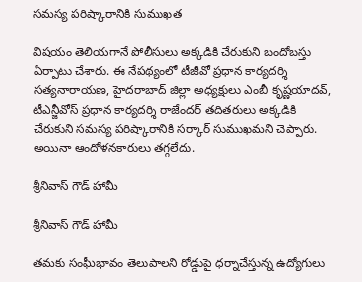సమస్య పరిష్కారానికి సుముఖత

విషయం తెలియగానే పోలీసులు అక్కడికి చేరుకుని బందోబస్తు ఏర్పాటు చేశారు. ఈ నేపథ్యంలో టీజీవో ప్రధాన కార్యదర్శి సత్యనారాయణ, హైదరాబాద్ జిల్లా అధ్యక్షులు ఎంబీ కృష్ణయాదవ్, టీఎన్జీవోస్ ప్రధాన కార్యదర్శి రాజేందర్ తదితరులు అక్కడికి చేరుకుని సమస్య పరిష్కారానికి సర్కార్ సుముఖమని చెప్పారు. అయినా ఆందోళనకారులు తగ్గలేదు.

శ్రీనివాస్ గౌడ్ హామీ

శ్రీనివాస్ గౌడ్ హామీ

తమకు సంఘీభావం తెలుపాలని రోడ్డుపై ధర్నాచేస్తున్న ఉద్యోగులు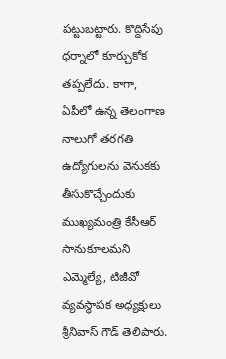పట్టుబట్టారు. కొద్దిసేపు ధర్నాలో కూర్చుకోక తప్పలేదు. కాగా, ఏపీలో ఉన్న తెలంగాణ నాలుగో తరగతి ఉద్యోగులను వెనుకకు తీసుకొచ్చేందుకు ముఖ్యమంత్రి కేసీఆర్ సానుకూలమని ఎమ్మెల్యే, టిజీవో వ్యవస్థాపక అధ్యక్షులు శ్రీనివాస్ గౌడ్ తెలిపారు.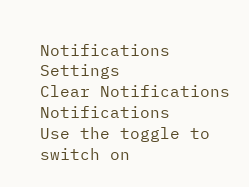Notifications
Settings
Clear Notifications
Notifications
Use the toggle to switch on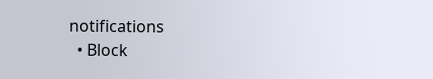notifications
  • Block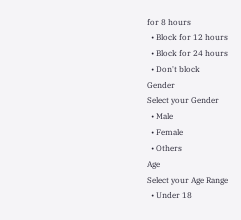for 8 hours
  • Block for 12 hours
  • Block for 24 hours
  • Don't block
Gender
Select your Gender
  • Male
  • Female
  • Others
Age
Select your Age Range
  • Under 18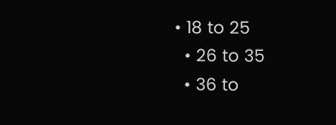• 18 to 25
  • 26 to 35
  • 36 to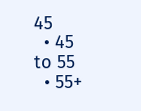45
  • 45 to 55
  • 55+